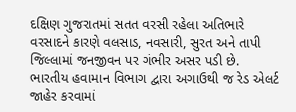દક્ષિણ ગુજરાતમાં સતત વરસી રહેલા અતિભારે વરસાદને કારણે વલસાડ, નવસારી, સુરત અને તાપી જિલ્લામાં જનજીવન પર ગંભીર અસર પડી છે. ભારતીય હવામાન વિભાગ દ્વારા અગાઉથી જ રેડ એલર્ટ જાહેર કરવામાં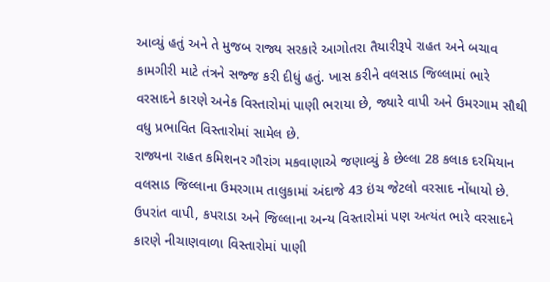આવ્યું હતું અને તે મુજબ રાજ્ય સરકારે આગોતરા તૈયારીરૂપે રાહત અને બચાવ કામગીરી માટે તંત્રને સજ્જ કરી દીધું હતું. ખાસ કરીને વલસાડ જિલ્લામાં ભારે વરસાદને કારણે અનેક વિસ્તારોમાં પાણી ભરાયા છે, જ્યારે વાપી અને ઉમરગામ સૌથી વધુ પ્રભાવિત વિસ્તારોમાં સામેલ છે.
રાજ્યના રાહત કમિશનર ગૌરાંગ મકવાણાએ જણાવ્યું કે છેલ્લા 28 કલાક દરમિયાન વલસાડ જિલ્લાના ઉમરગામ તાલુકામાં અંદાજે 43 ઇંચ જેટલો વરસાદ નોંધાયો છે. ઉપરાંત વાપી, કપરાડા અને જિલ્લાના અન્ય વિસ્તારોમાં પણ અત્યંત ભારે વરસાદને કારણે નીચાણવાળા વિસ્તારોમાં પાણી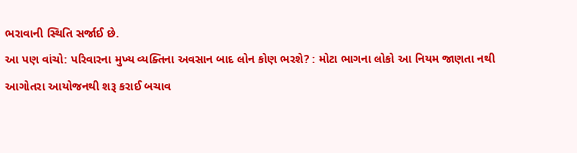ભરાવાની સ્થિતિ સર્જાઈ છે.
આ પણ વાંચો: પરિવારના મુખ્ય વ્યક્તિના અવસાન બાદ લોન કોણ ભરશે? : મોટા ભાગના લોકો આ નિયમ જાણતા નથી
આગોતરા આયોજનથી શરૂ કરાઈ બચાવ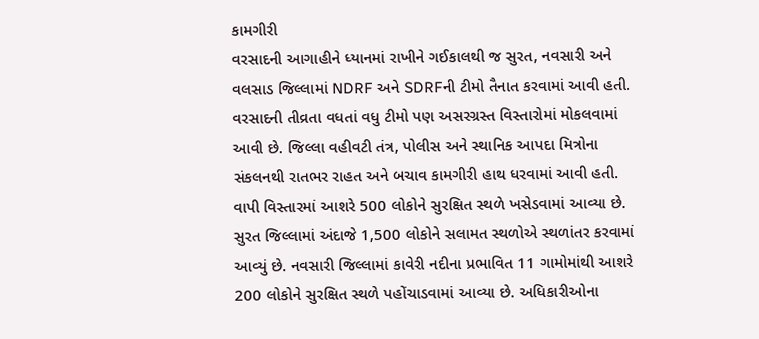કામગીરી
વરસાદની આગાહીને ધ્યાનમાં રાખીને ગઈકાલથી જ સુરત, નવસારી અને વલસાડ જિલ્લામાં NDRF અને SDRFની ટીમો તૈનાત કરવામાં આવી હતી. વરસાદની તીવ્રતા વધતાં વધુ ટીમો પણ અસરગ્રસ્ત વિસ્તારોમાં મોકલવામાં આવી છે. જિલ્લા વહીવટી તંત્ર, પોલીસ અને સ્થાનિક આપદા મિત્રોના સંકલનથી રાતભર રાહત અને બચાવ કામગીરી હાથ ધરવામાં આવી હતી.
વાપી વિસ્તારમાં આશરે 500 લોકોને સુરક્ષિત સ્થળે ખસેડવામાં આવ્યા છે. સુરત જિલ્લામાં અંદાજે 1,500 લોકોને સલામત સ્થળોએ સ્થળાંતર કરવામાં આવ્યું છે. નવસારી જિલ્લામાં કાવેરી નદીના પ્રભાવિત 11 ગામોમાંથી આશરે 200 લોકોને સુરક્ષિત સ્થળે પહોંચાડવામાં આવ્યા છે. અધિકારીઓના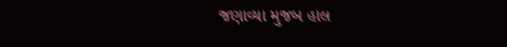જણાવ્યા મુજબ હાલ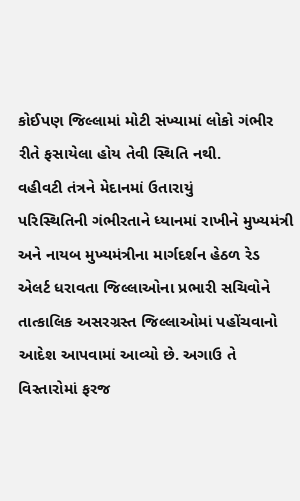કોઈપણ જિલ્લામાં મોટી સંખ્યામાં લોકો ગંભીર રીતે ફસાયેલા હોય તેવી સ્થિતિ નથી.
વહીવટી તંત્રને મેદાનમાં ઉતારાયું
પરિસ્થિતિની ગંભીરતાને ધ્યાનમાં રાખીને મુખ્યમંત્રી અને નાયબ મુખ્યમંત્રીના માર્ગદર્શન હેઠળ રેડ એલર્ટ ધરાવતા જિલ્લાઓના પ્રભારી સચિવોને તાત્કાલિક અસરગ્રસ્ત જિલ્લાઓમાં પહોંચવાનો આદેશ આપવામાં આવ્યો છે. અગાઉ તે વિસ્તારોમાં ફરજ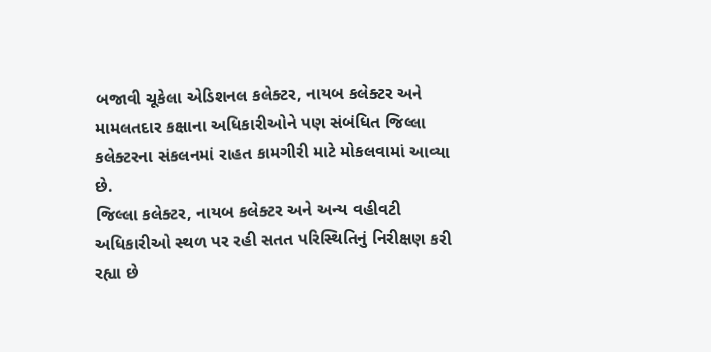બજાવી ચૂકેલા એડિશનલ કલેક્ટર, નાયબ કલેક્ટર અને મામલતદાર કક્ષાના અધિકારીઓને પણ સંબંધિત જિલ્લા કલેક્ટરના સંકલનમાં રાહત કામગીરી માટે મોકલવામાં આવ્યા છે.
જિલ્લા કલેક્ટર, નાયબ કલેક્ટર અને અન્ય વહીવટી અધિકારીઓ સ્થળ પર રહી સતત પરિસ્થિતિનું નિરીક્ષણ કરી રહ્યા છે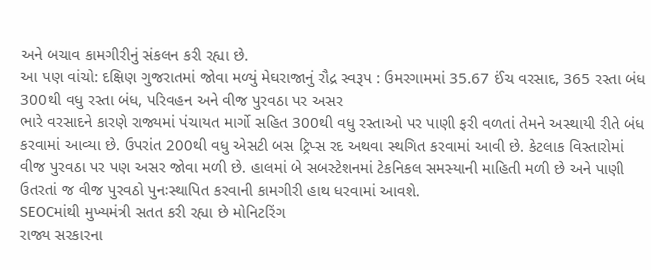અને બચાવ કામગીરીનું સંકલન કરી રહ્યા છે.
આ પણ વાંચો: દક્ષિણ ગુજરાતમાં જોવા મળ્યું મેઘરાજાનું રૌદ્ર સ્વરૂપ : ઉમરગામમાં 35.67 ઈંચ વરસાદ, 365 રસ્તા બંધ
300થી વધુ રસ્તા બંધ, પરિવહન અને વીજ પુરવઠા પર અસર
ભારે વરસાદને કારણે રાજ્યમાં પંચાયત માર્ગો સહિત 300થી વધુ રસ્તાઓ પર પાણી ફરી વળતાં તેમને અસ્થાયી રીતે બંધ કરવામાં આવ્યા છે. ઉપરાંત 200થી વધુ એસટી બસ ટ્રિપ્સ રદ અથવા સ્થગિત કરવામાં આવી છે. કેટલાક વિસ્તારોમાં વીજ પુરવઠા પર પણ અસર જોવા મળી છે. હાલમાં બે સબસ્ટેશનમાં ટેકનિકલ સમસ્યાની માહિતી મળી છે અને પાણી ઉતરતાં જ વીજ પુરવઠો પુનઃસ્થાપિત કરવાની કામગીરી હાથ ધરવામાં આવશે.
SEOCમાંથી મુખ્યમંત્રી સતત કરી રહ્યા છે મોનિટરિંગ
રાજ્ય સરકારના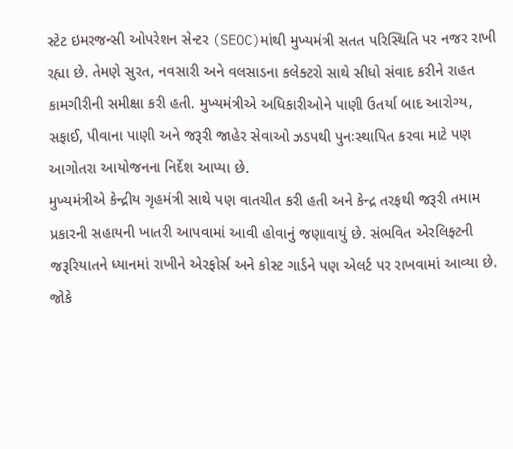સ્ટેટ ઇમરજન્સી ઓપરેશન સેન્ટર (SEOC)માંથી મુખ્યમંત્રી સતત પરિસ્થિતિ પર નજર રાખી રહ્યા છે. તેમણે સુરત, નવસારી અને વલસાડના કલેક્ટરો સાથે સીધો સંવાદ કરીને રાહત કામગીરીની સમીક્ષા કરી હતી. મુખ્યમંત્રીએ અધિકારીઓને પાણી ઉતર્યા બાદ આરોગ્ય, સફાઈ, પીવાના પાણી અને જરૂરી જાહેર સેવાઓ ઝડપથી પુનઃસ્થાપિત કરવા માટે પણ આગોતરા આયોજનના નિર્દેશ આપ્યા છે.
મુખ્યમંત્રીએ કેન્દ્રીય ગૃહમંત્રી સાથે પણ વાતચીત કરી હતી અને કેન્દ્ર તરફથી જરૂરી તમામ પ્રકારની સહાયની ખાતરી આપવામાં આવી હોવાનું જણાવાયું છે. સંભવિત એરલિફ્ટની જરૂરિયાતને ધ્યાનમાં રાખીને એરફોર્સ અને કોસ્ટ ગાર્ડને પણ એલર્ટ પર રાખવામાં આવ્યા છે. જોકે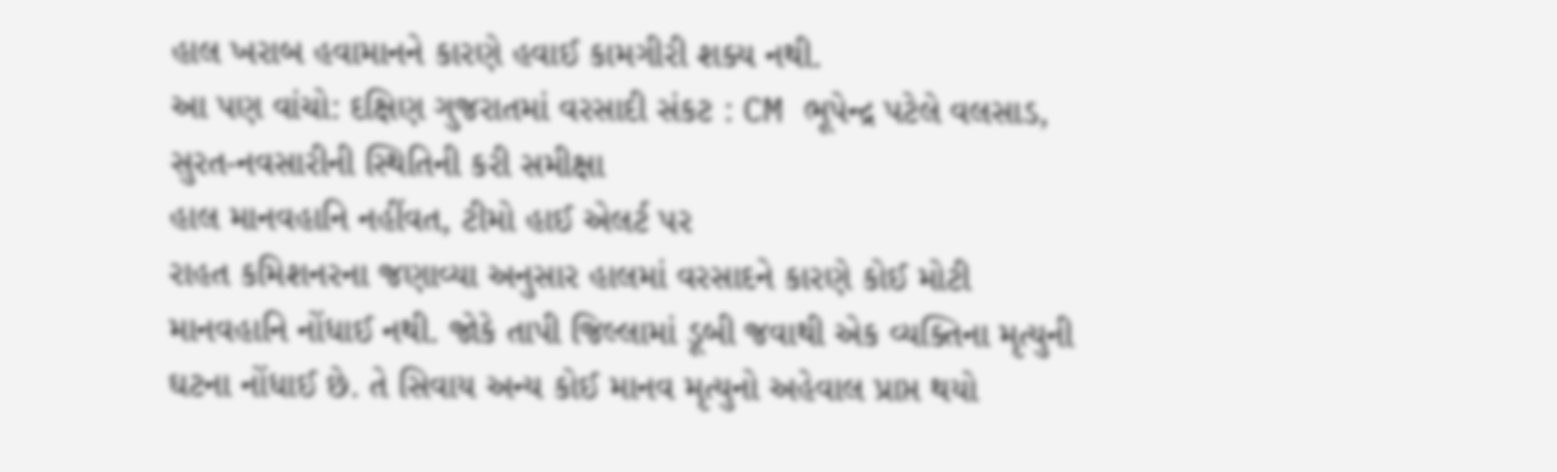હાલ ખરાબ હવામાનને કારણે હવાઈ કામગીરી શક્ય નથી.
આ પણ વાંચો: દક્ષિણ ગુજરાતમાં વરસાદી સંકટ : CM ભૂપેન્દ્ર પટેલે વલસાડ, સુરત-નવસારીની સ્થિતિની કરી સમીક્ષા
હાલ માનવહાનિ નહીંવત, ટીમો હાઈ એલર્ટ પર
રાહત કમિશનરના જણાવ્યા અનુસાર હાલમાં વરસાદને કારણે કોઈ મોટી માનવહાનિ નોંધાઈ નથી. જોકે તાપી જિલ્લામાં ડૂબી જવાથી એક વ્યક્તિના મૃત્યુની ઘટના નોંધાઈ છે. તે સિવાય અન્ય કોઈ માનવ મૃત્યુનો અહેવાલ પ્રાપ્ત થયો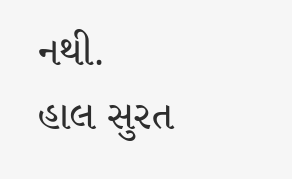નથી.
હાલ સુરત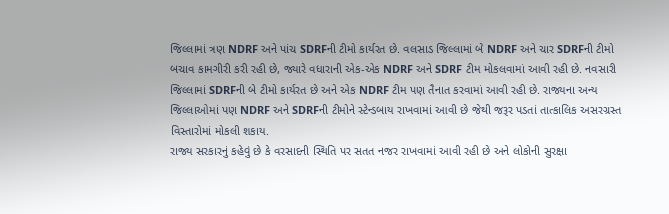જિલ્લામાં ત્રણ NDRF અને પાંચ SDRFની ટીમો કાર્યરત છે. વલસાડ જિલ્લામાં બે NDRF અને ચાર SDRFની ટીમો બચાવ કામગીરી કરી રહી છે, જ્યારે વધારાની એક-એક NDRF અને SDRF ટીમ મોકલવામાં આવી રહી છે. નવસારી જિલ્લામાં SDRFની બે ટીમો કાર્યરત છે અને એક NDRF ટીમ પણ તૈનાત કરવામાં આવી રહી છે. રાજ્યના અન્ય જિલ્લાઓમાં પણ NDRF અને SDRFની ટીમોને સ્ટેન્ડબાય રાખવામાં આવી છે જેથી જરૂર પડતાં તાત્કાલિક અસરગ્રસ્ત વિસ્તારોમાં મોકલી શકાય.
રાજ્ય સરકારનું કહેવું છે કે વરસાદની સ્થિતિ પર સતત નજર રાખવામાં આવી રહી છે અને લોકોની સુરક્ષા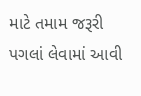માટે તમામ જરૂરી પગલાં લેવામાં આવી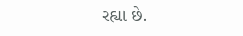રહ્યા છે.